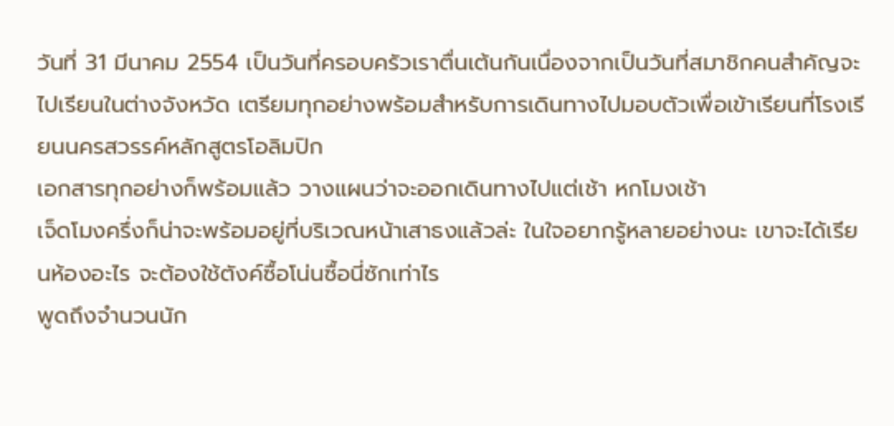วันที่ 31 มีนาคม 2554 เป็นวันที่ครอบครัวเราตื่นเต้นกันเนื่องจากเป็นวันที่สมาชิกคนสำคัญจะไปเรียนในต่างจังหวัด เตรียมทุกอย่างพร้อมสำหรับการเดินทางไปมอบตัวเพื่อเข้าเรียนที่โรงเรียนนครสวรรค์หลักสูตรโอลิมปิก
เอกสารทุกอย่างก็พร้อมแล้ว วางแผนว่าจะออกเดินทางไปแต่เช้า หกโมงเช้า
เจ็ดโมงครึ่งก็น่าจะพร้อมอยู่ที่บริเวณหน้าเสาธงแล้วล่ะ ในใจอยากรู้หลายอย่างนะ เขาจะได้เรียนห้องอะไร จะต้องใช้ตังค์ซื้อโน่นซื้อนี่ซักเท่าไร
พูดถึงจำนวนนัก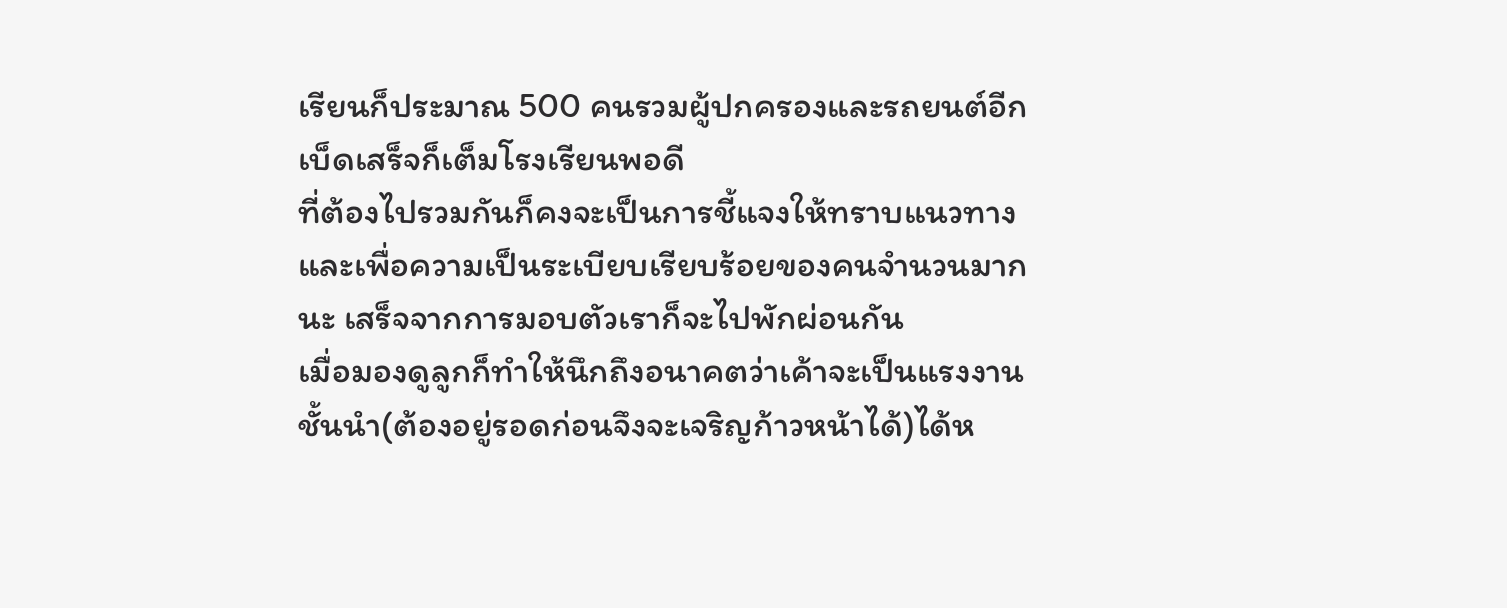เรียนก็ประมาณ 500 คนรวมผู้ปกครองและรถยนต์อีก เบ็ดเสร็จก็เต็มโรงเรียนพอดี
ที่ต้องไปรวมกันก็คงจะเป็นการชี้แจงให้ทราบแนวทางและเพื่อความเป็นระเบียบเรียบร้อยของคนจำนวนมากนะ เสร็จจากการมอบตัวเราก็จะไปพักผ่อนกัน
เมื่อมองดูลูกก็ทำให้นึกถึงอนาคตว่าเค้าจะเป็นแรงงานชั้นนำ(ต้องอยู่รอดก่อนจึงจะเจริญก้าวหน้าได้)ได้ห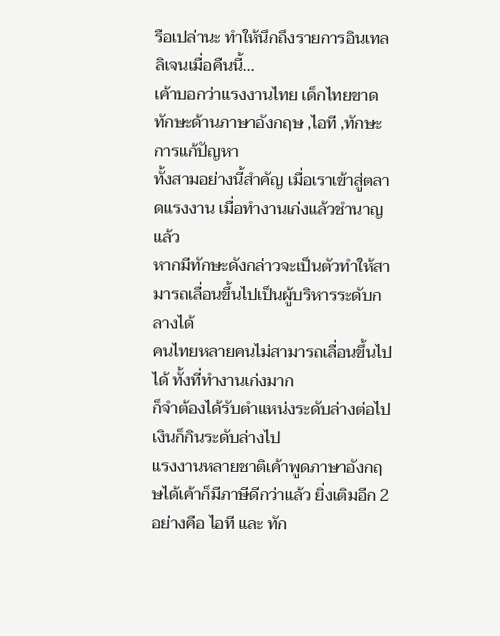รือเปล่านะ ทำให้นึกถึงรายการอินเทลลิเจนเมื่อคืนนี้...
เค้าบอกว่าแรงงานไทย เด็กไทยขาดทักษะด้านภาษาอังกฤษ ,ไอที ,ทักษะการแก้ปัญหา
ทั้งสามอย่างนี้สำคัญ เมื่อเราเข้าสู่ตลาดแรงงาน เมื่อทำงานเก่งแล้วชำนาญแล้ว
หากมีทักษะดังกล่าวจะเป็นตัวทำให้สามารถเลื่อนขึ้นไปเป็นผู้บริหารระดับกลางได้
คนไทยหลายคนไม่สามารถเลื่อนขึ้นไปได้ ทั้งที่ทำงานเก่งมาก
ก็จำต้องได้รับตำแหน่งระดับล่างต่อไป เงินก็กินระดับล่างไป
แรงงานหลายชาติเค้าพูดภาษาอังกฤษได้เค้าก็มีภาษีดีกว่าแล้ว ยิ่งเติมอีก 2 อย่างคือ ไอที และ ทัก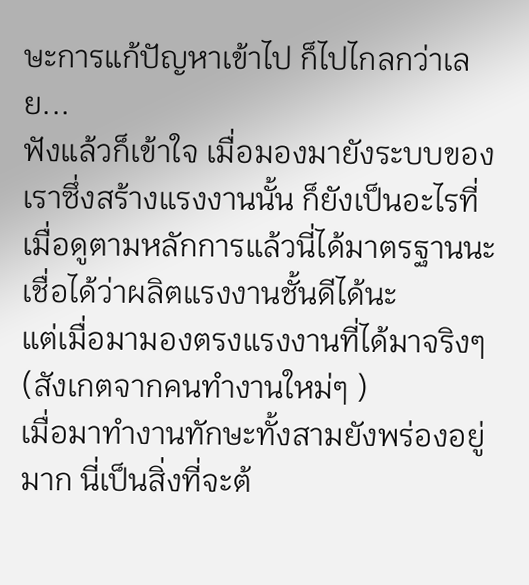ษะการแก้ปัญหาเข้าไป ก็ไปไกลกว่าเลย...
ฟังแล้วก็เข้าใจ เมื่อมองมายังระบบของเราซึ่งสร้างแรงงานนั้น ก็ยังเป็นอะไรที่เมื่อดูตามหลักการแล้วนี่ได้มาตรฐานนะ เชื่อได้ว่าผลิตแรงงานชั้นดีได้นะ
แต่เมื่อมามองตรงแรงงานที่ได้มาจริงๆ (สังเกตจากคนทำงานใหม่ๆ )
เมื่อมาทำงานทักษะทั้งสามยังพร่องอยู่มาก นี่เป็นสิ่งที่จะต้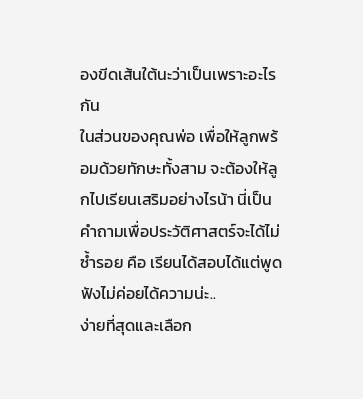องขีดเส้นใต้นะว่าเป็นเพราะอะไรกัน
ในส่วนของคุณพ่อ เพื่อให้ลูกพร้อมด้วยทักษะทั้งสาม จะต้องให้ลูกไปเรียนเสริมอย่างไรน้า นี่เป็นคำถามเพื่อประวัติศาสตร์จะได้ไม่ซ้ำรอย คือ เรียนได้สอบได้แต่พูด ฟังไม่ค่อยได้ความน่ะ..
ง่ายที่สุดและเลือก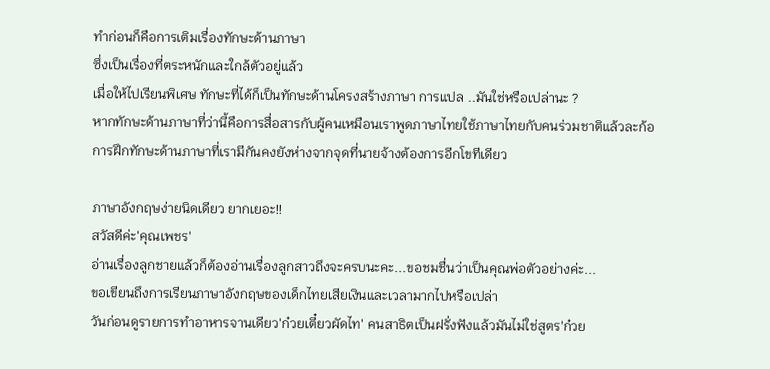ทำก่อนก็คือการเติมเรื่องทักษะด้านภาษา
ซึ่งเป็นเรื่องที่ตระหนักและใกล้ตัวอยู่แล้ว
เมื่อให้ไปเรียนพิเศษ ทักษะที่ได้ก็เป็นทักษะด้านโครงสร้างภาษา การแปล ..มันใช่หรือเปล่านะ ?
หากทักษะด้านภาษาที่ว่านี้คือการสื่อสารกับผู้คนเหมือนเราพูดภาษาไทยใช้ภาษาไทยกับคนร่วมชาติแล้วละก้อ การฝึกทักษะด้านภาษาที่เรามีกันคงยังห่างจากจุดที่นายจ้างต้องการอีกโขทีเดียว

ภาษาอังกฤษง่ายนิดเดียว ยากเยอะ!!
สวัสดีค่ะ'คุณเพชร'
อ่านเรื่องลูกชายแล้วก็ต้องอ่านเรื่องลูกสาวถึงจะครบนะคะ...ขอชมชื่นว่าเป็นคุณพ่อตัวอย่างค่ะ...
ขอเขียนถึงการเรียนภาษาอังกฤษของเด็กไทยเสียเงินและเวลามากไปหรือเปล่า
วันก่อนดูรายการทำอาหารจานเดียว'ก๋วยเตี๋ยวผัดไท' คนสาธิตเป็นฝรั่งฟังแล้วมันไม่ใช่สูตร'ก๋วย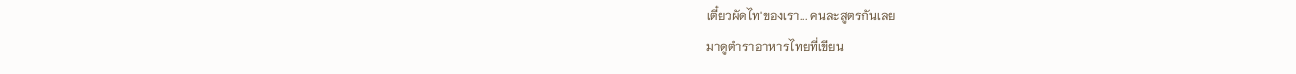เตี๋ยวผัดไท'ของเรา... คนละสูตรกันเลย
มาดูตำราอาหารไทยที่เขียน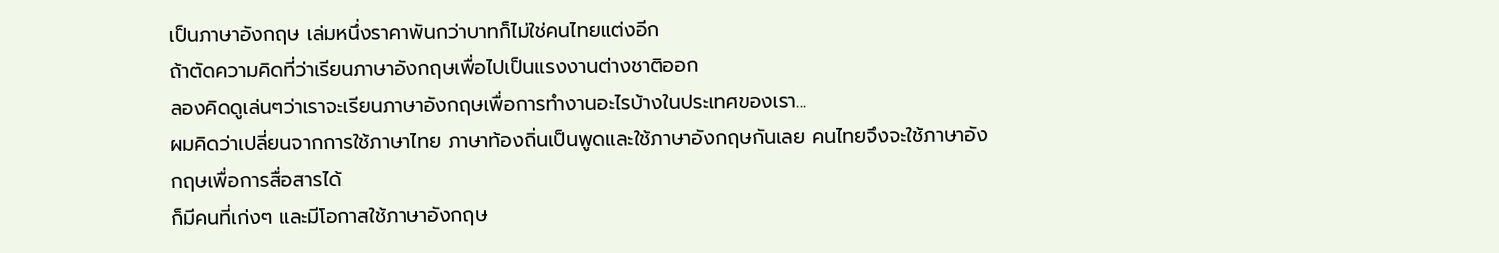เป็นภาษาอังกฤษ เล่มหนึ่งราคาพันกว่าบาทก็ไม่ใช่คนไทยแต่งอีก
ถ้าตัดความคิดที่ว่าเรียนภาษาอังกฤษเพื่อไปเป็นแรงงานต่างชาติออก
ลองคิดดูเล่นๆว่าเราจะเรียนภาษาอังกฤษเพื่อการทำงานอะไรบ้างในประเทศของเรา...
ผมคิดว่าเปลี่ยนจากการใช้ภาษาไทย ภาษาท้องถิ่นเป็นพูดและใช้ภาษาอังกฤษกันเลย คนไทยจึงจะใช้ภาษาอังกฤษเพื่อการสื่อสารได้
ก็มีคนที่เก่งๆ และมีโอกาสใช้ภาษาอังกฤษ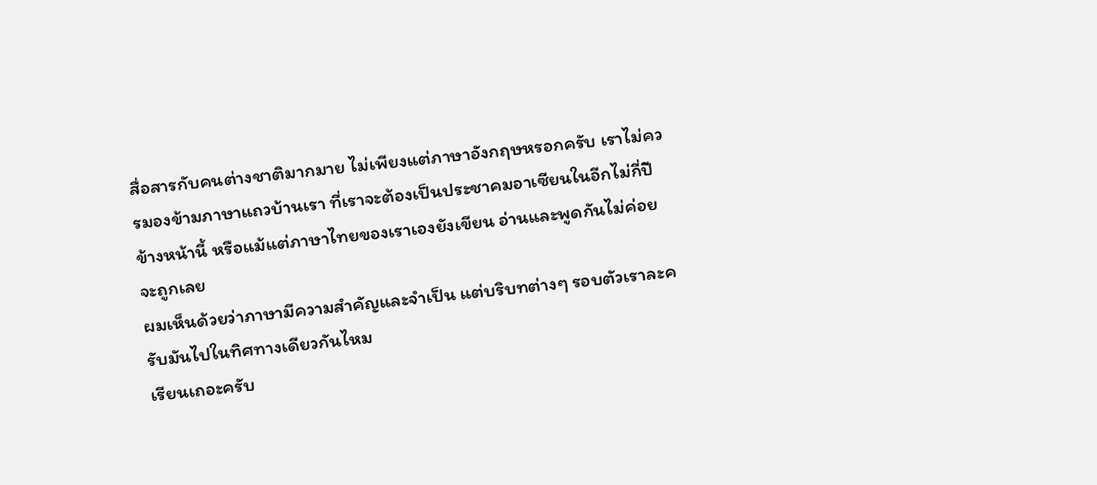สื่อสารกับคนต่างชาติมากมาย ไม่เพียงแต่ภาษาอังกฤษหรอกครับ เราไม่ควรมองข้ามภาษาแถวบ้านเรา ที่เราจะต้องเป็นประชาคมอาเซียนในอีกไม่กี่ปีข้างหน้านี้ หรือแม้แต่ภาษาไทยของเราเองยังเขียน อ่านและพูดกันไม่ค่อยจะถูกเลย
ผมเห็นด้วยว่าภาษามีความสำคัญและจำเป็น แต่บริบทต่างๆ รอบตัวเราละครับมันไปในทิศทางเดียวกันไหม
เรียนเถอะครับ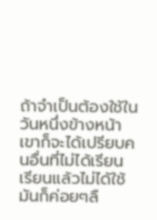ถ้าจำเป็นต้องใช้ในวันหนึ่งข้างหน้าเขาก็จะได้เปรียบคนอื่นที่ไม่ได้เรียน เรียนแล้วไม่ได้ใช้มันก็ค่อยๆลื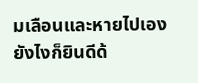มเลือนและหายไปเอง
ยังไงก็ยินดีด้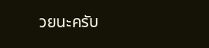วยนะครับ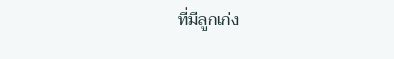ที่มีลูกเก่ง